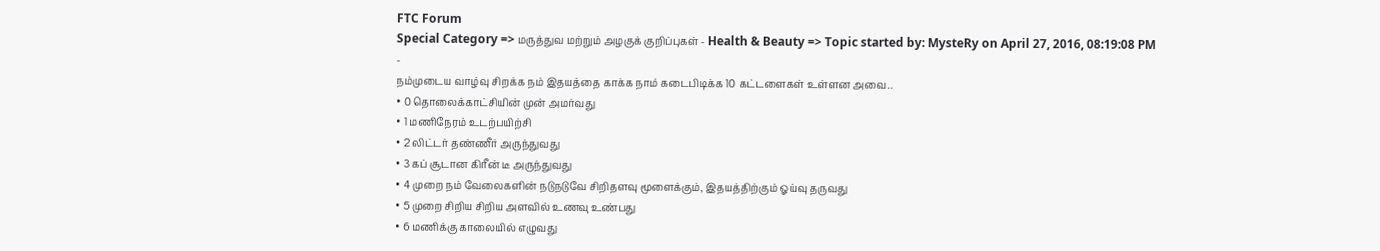FTC Forum
Special Category => மருத்துவ மற்றும் அழகுக் குறிப்புகள் - Health & Beauty => Topic started by: MysteRy on April 27, 2016, 08:19:08 PM
-
நம்முடைய வாழ்வு சிறக்க நம் இதயத்தை காக்க நாம் கடைபிடிக்க 10 கட்டளைகள் உள்ளன அவை..
• 0 தொலைக்காட்சியின் முன் அமர்வது
• 1 மணிநேரம் உடற்பயிற்சி
• 2 லிட்டர் தண்ணீர் அருந்துவது
• 3 கப் சூடான கிரீன் டீ அருந்துவது
• 4 முறை நம் வேலைகளின் நடுநடுவே சிறிதளவு மூளைக்கும், இதயத்திற்கும் ஓய்வு தருவது
• 5 முறை சிறிய சிறிய அளவில் உணவு உண்பது
• 6 மணிக்கு காலையில் எழுவது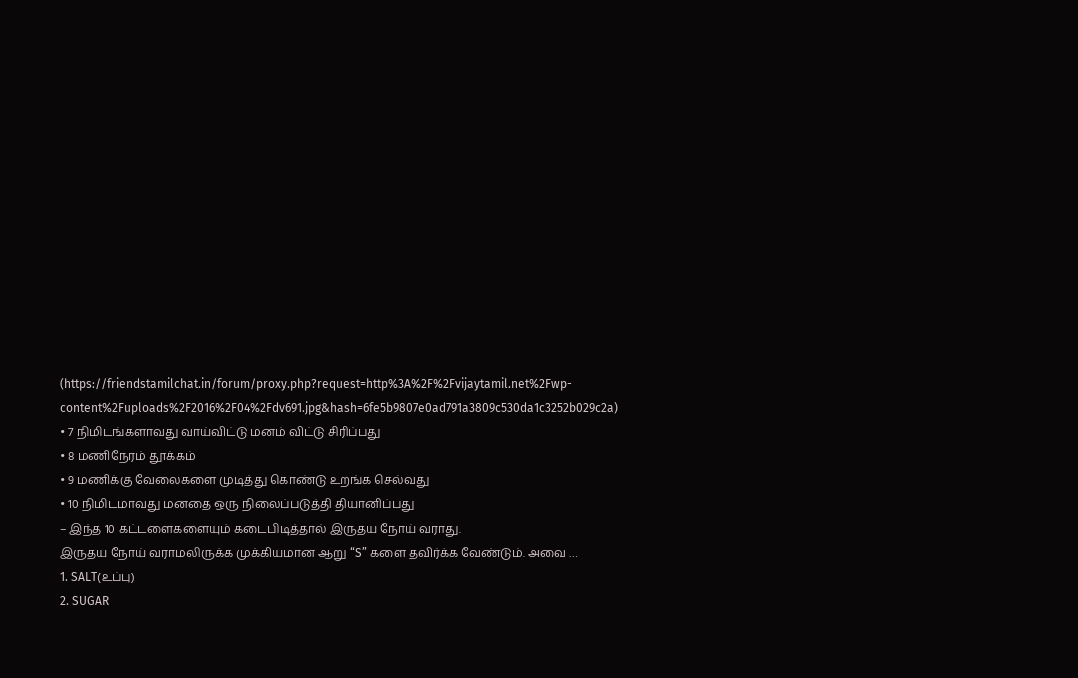(https://friendstamilchat.in/forum/proxy.php?request=http%3A%2F%2Fvijaytamil.net%2Fwp-content%2Fuploads%2F2016%2F04%2Fdv691.jpg&hash=6fe5b9807e0ad791a3809c530da1c3252b029c2a)
• 7 நிமிடங்களாவது வாய்விட்டு மனம் விட்டு சிரிப்பது
• 8 மணிநேரம் தூக்கம்
• 9 மணிக்கு வேலைகளை முடித்து கொண்டு உறங்க செல்வது
• 10 நிமிடமாவது மனதை ஒரு நிலைப்படுத்தி தியானிப்பது
– இந்த 10 கட்டளைகளையும் கடைபிடித்தால் இருதய நோய் வராது.
இருதய நோய் வராமலிருக்க முக்கியமான ஆறு “S” களை தவிர்க்க வேண்டும். அவை …
1. SALT(உப்பு)
2. SUGAR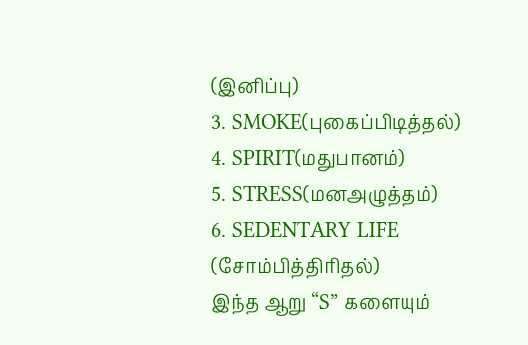(இனிப்பு)
3. SMOKE(புகைப்பிடித்தல்)
4. SPIRIT(மதுபானம்)
5. STRESS(மனஅழுத்தம்)
6. SEDENTARY LIFE (சோம்பித்திரிதல்)
இந்த ஆறு “S” களையும்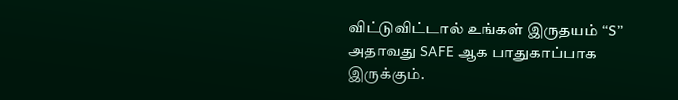விட்டுவிட்டால் உங்கள் இருதயம் “S” அதாவது SAFE ஆக பாதுகாப்பாக இருக்கும்.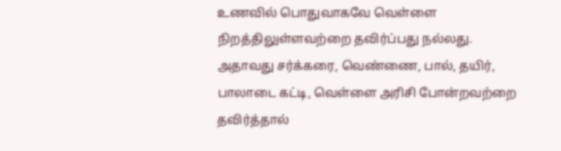உணவில் பொதுவாகவே வெள்ளை நிறத்திலுள்ளவற்றை தவிர்ப்பது நல்லது. அதாவது சர்க்கரை, வெண்ணை, பால், தயிர், பாலாடை கட்டி, வெள்ளை அரிசி போன்றவற்றை தவிர்த்தால்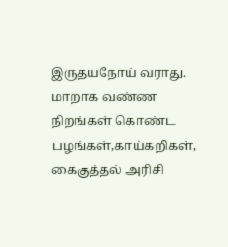இருதயநோய் வராது.
மாறாக வண்ண நிறங்கள் கொண்ட பழங்கள்,காய்கறிகள், கைகுத்தல் அரிசி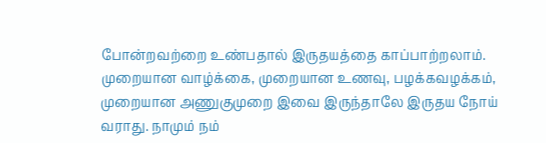போன்றவற்றை உண்பதால் இருதயத்தை காப்பாற்றலாம். முறையான வாழ்க்கை, முறையான உணவு, பழக்கவழக்கம், முறையான அணுகுமுறை இவை இருந்தாலே இருதய நோய் வராது. நாமும் நம்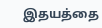இதயத்தை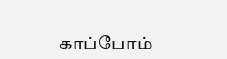காப்போம்